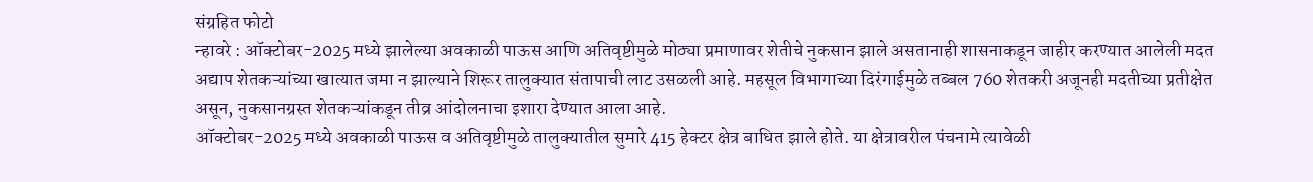संग्रहित फोटो
न्हावरे : ऑक्टोबर-2025 मध्ये झालेल्या अवकाळी पाऊस आणि अतिवृष्टीमुळे मोठ्या प्रमाणावर शेतीचे नुकसान झाले असतानाही शासनाकडून जाहीर करण्यात आलेली मदत अद्याप शेतकऱ्यांच्या खात्यात जमा न झाल्याने शिरूर तालुक्यात संतापाची लाट उसळली आहे. महसूल विभागाच्या दिरंगाईमुळे तब्बल 760 शेतकरी अजूनही मदतीच्या प्रतीक्षेत असून, नुकसानग्रस्त शेतकऱ्यांकडून तीव्र आंदोलनाचा इशारा देण्यात आला आहे.
ऑक्टोबर-2025 मध्ये अवकाळी पाऊस व अतिवृष्टीमुळे तालुक्यातील सुमारे 415 हेक्टर क्षेत्र बाधित झाले होते. या क्षेत्रावरील पंचनामे त्यावेळी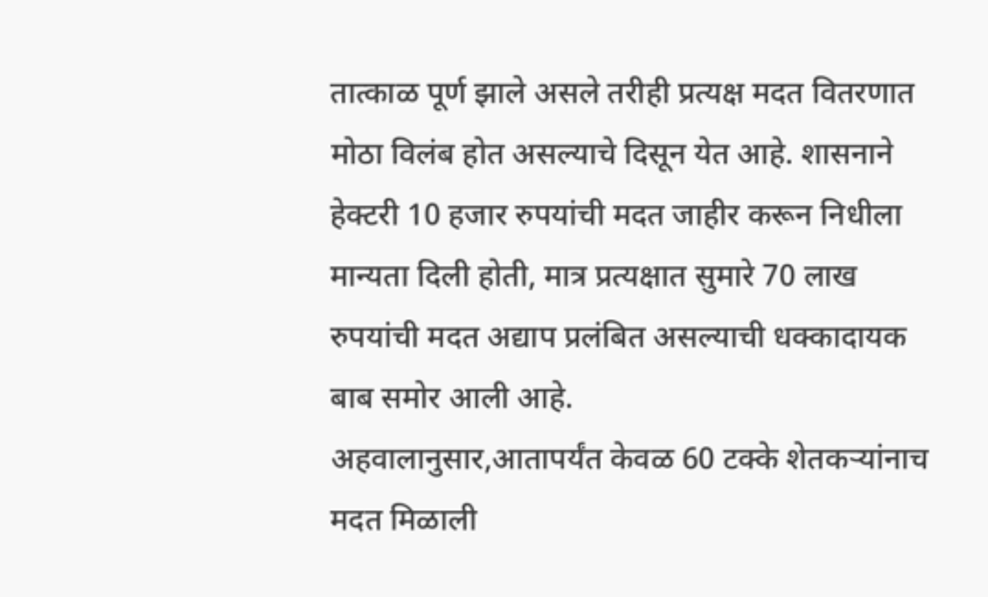तात्काळ पूर्ण झाले असले तरीही प्रत्यक्ष मदत वितरणात मोठा विलंब होत असल्याचे दिसून येत आहे. शासनाने हेक्टरी 10 हजार रुपयांची मदत जाहीर करून निधीला मान्यता दिली होती, मात्र प्रत्यक्षात सुमारे 70 लाख रुपयांची मदत अद्याप प्रलंबित असल्याची धक्कादायक बाब समोर आली आहे.
अहवालानुसार,आतापर्यंत केवळ 60 टक्के शेतकऱ्यांनाच मदत मिळाली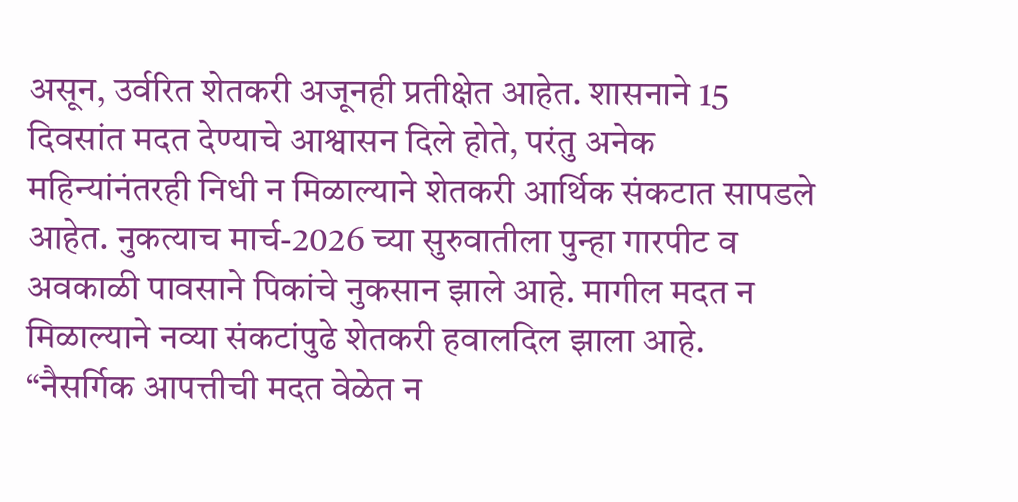असून, उर्वरित शेतकरी अजूनही प्रतीक्षेत आहेत. शासनाने 15 दिवसांत मदत देण्याचे आश्वासन दिले होते, परंतु अनेक महिन्यांनंतरही निधी न मिळाल्याने शेतकरी आर्थिक संकटात सापडले आहेत. नुकत्याच मार्च-2026 च्या सुरुवातीला पुन्हा गारपीट व अवकाळी पावसाने पिकांचे नुकसान झाले आहे. मागील मदत न मिळाल्याने नव्या संकटांपुढे शेतकरी हवालदिल झाला आहे.
“नैसर्गिक आपत्तीची मदत वेळेत न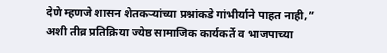देणे म्हणजे शासन शेतकऱ्यांच्या प्रश्नांकडे गांभीर्याने पाहत नाही,” अशी तीव्र प्रतिक्रिया ज्येष्ठ सामाजिक कार्यकर्ते व भाजपाच्या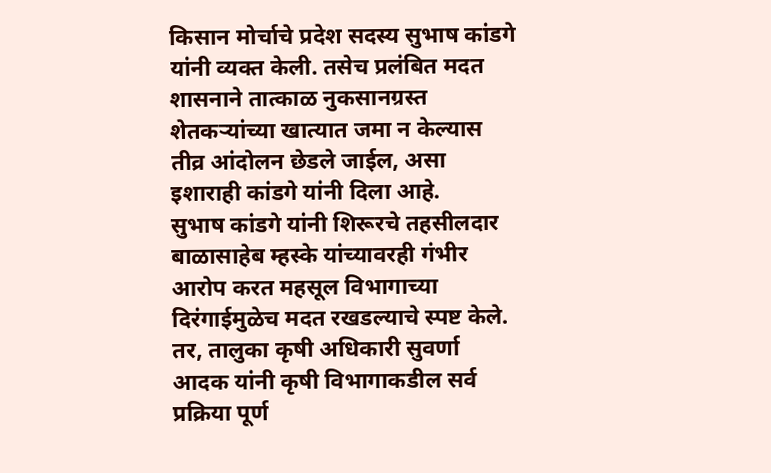किसान मोर्चाचे प्रदेश सदस्य सुभाष कांडगे यांनी व्यक्त केली. तसेच प्रलंबित मदत शासनाने तात्काळ नुकसानग्रस्त शेतकऱ्यांच्या खात्यात जमा न केल्यास तीव्र आंदोलन छेडले जाईल, असा इशाराही कांडगे यांनी दिला आहे.
सुभाष कांडगे यांनी शिरूरचे तहसीलदार बाळासाहेब म्हस्के यांच्यावरही गंभीर आरोप करत महसूल विभागाच्या दिरंगाईमुळेच मदत रखडल्याचे स्पष्ट केले. तर, तालुका कृषी अधिकारी सुवर्णा आदक यांनी कृषी विभागाकडील सर्व प्रक्रिया पूर्ण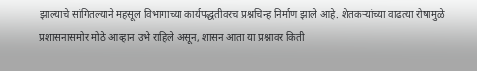झाल्याचे सांगितल्याने महसूल विभागाच्या कार्यपद्धतीवरच प्रश्नचिन्ह निर्माण झाले आहे. शेतकऱ्यांच्या वाढत्या रोषामुळे प्रशासनासमोर मोठे आव्हान उभे राहिले असून, शासन आता या प्रश्नावर किती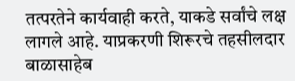तत्परतेने कार्यवाही करते, याकडे सर्वांचे लक्ष लागले आहे. याप्रकरणी शिरूरचे तहसीलदार बाळासाहेब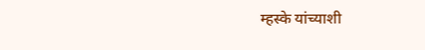म्हस्के यांच्याशी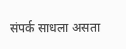संपर्क साधला असता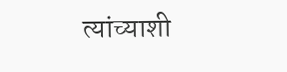त्यांच्याशी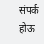संपर्क होऊ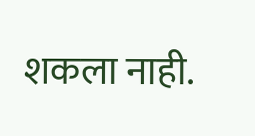शकला नाही.